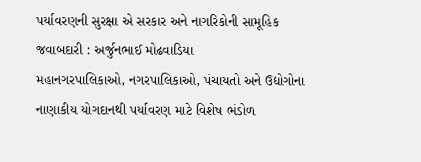પર્યાવરણની સુરક્ષા એ સરકાર અને નાગરિકોની સામૂહિક જવાબદારી : અર્જુનભાઈ મોઢવાડિયા
મહાનગરપાલિકાઓ, નગરપાલિકાઓ, પંચાયતો અને ઉદ્યોગોના નાણાકીય યોગદાનથી પર્યાવરણ માટે વિશેષ ભંડોળ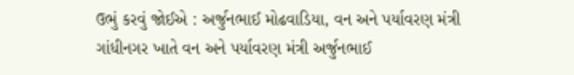ઉભું કરવું જોઈએ : અર્જુનભાઈ મોઢવાડિયા, વન અને પર્યાવરણ મંત્રી ગાંધીનગર ખાતે વન અને પર્યાવરણ મંત્રી અર્જુનભાઈ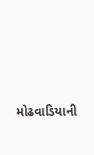મોઢવાડિયાની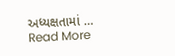અધ્યક્ષતામાં … Read More